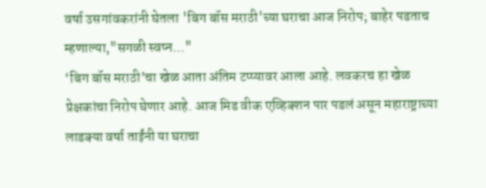वर्षा उसगांवकरांनी घेतला 'बिग बॉस मराठी'च्या घराचा आज निरोप; बाहेर पडताच म्हणाल्या,"सगळी स्वप्न..."
‘बिग बॉस मराठी’चा खेळ आता अंतिम टप्प्यावर आला आहे. लवकरच हा खेळ प्रेक्षकांचा निरोप घेणार आहे. आज मिड वीक एव्हिक्शन पार पडलं असून महाराष्ट्राच्या लाडक्या वर्षा ताईंनी या घराचा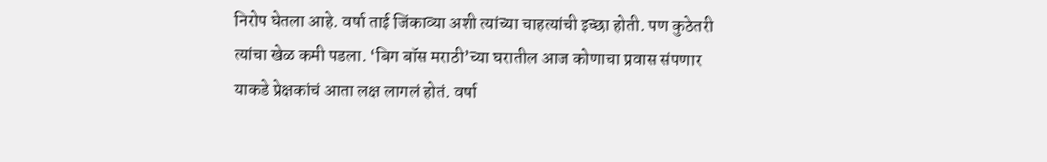निरोप घेतला आहे. वर्षा ताई जिंकाव्या अशी त्यांच्या चाहत्यांची इच्छा होती. पण कुठेतरी त्यांचा खेळ कमी पडला. ‘बिग बॉस मराठी’च्या घरातील आज कोणाचा प्रवास संपणार याकडे प्रेक्षकांचं आता लक्ष लागलं होतं. वर्षा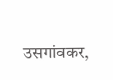उसगांवकर,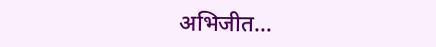अभिजीत…